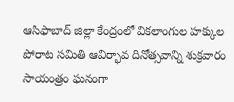ఆసిఫాబాద్ జిల్లా కేంద్రంలో వికలాంగుల హక్కుల పోరాట సమితి ఆవిర్భావ దినోత్సవాన్ని శుక్రవారం సాయంత్రం ఘనంగా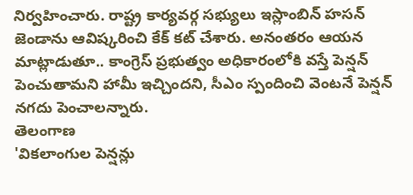నిర్వహించారు. రాష్ట్ర కార్యవర్గ సభ్యులు ఇస్లాంబిన్ హసన్ జెండాను ఆవిష్కరించి కేక్ కట్ చేశారు. అనంతరం ఆయన మాట్లాడుతూ.. కాంగ్రెస్ ప్రభుత్వం అధికారంలోకి వస్తే పెన్షన్ పెంచుతామని హామీ ఇచ్చిందని, సీఎం స్పందించి వెంటనే పెన్షన్ నగదు పెంచాలన్నారు.
తెలంగాణ
'వికలాంగుల పెన్షన్లు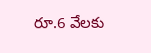రూ.6 వేలకు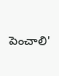పెంచాలి'